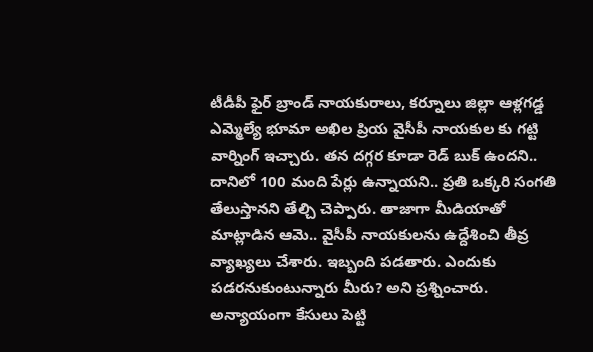టీడీపీ ఫైర్ బ్రాండ్ నాయకురాలు, కర్నూలు జిల్లా ఆళ్లగడ్డ ఎమ్మెల్యే భూమా అఖిల ప్రియ వైసీపీ నాయకుల కు గట్టి వార్నింగ్ ఇచ్చారు. తన దగ్గర కూడా రెడ్ బుక్ ఉందని.. దానిలో 100 మంది పేర్లు ఉన్నాయని.. ప్రతి ఒక్కరి సంగతి తేలుస్తానని తేల్చి చెప్పారు. తాజాగా మీడియాతో మాట్లాడిన ఆమె.. వైసీపీ నాయకులను ఉద్దేశించి తీవ్ర వ్యాఖ్యలు చేశారు. ఇబ్బంది పడతారు. ఎందుకు పడరనుకుంటున్నారు మీరు? అని ప్రశ్నించారు. అన్యాయంగా కేసులు పెట్టి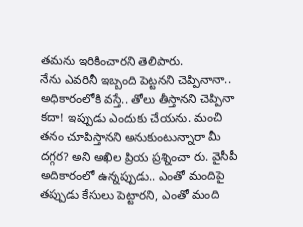తమను ఇరికించారని తెలిపారు.
నేను ఎవరినీ ఇబ్బంది పెట్టనని చెప్పినానా.. అధికారంలోకి వస్తే.. తోలు తీస్తానని చెప్పినా కదా! ఇప్పుడు ఎందుకు చేయను. మంచి తనం చూపిస్తానని అనుకుంటున్నారా మీ దగ్గర? అని అఖిల ప్రియ ప్రశ్నించా రు. వైసీపీ అదికారంలో ఉన్నప్పుడు.. ఎంతో మందిపై తప్పుడు కేసులు పెట్టారని, ఎంతో మంది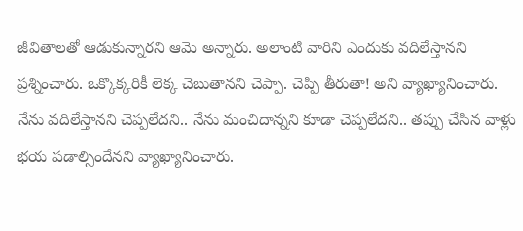జీవితాలతో ఆడుకున్నారని ఆమె అన్నారు. అలాంటి వారిని ఎందుకు వదిలేస్తానని ప్రశ్నించారు. ఒక్కొక్కరికీ లెక్క చెబుతానని చెప్పా. చెప్పి తీరుతా! అని వ్యాఖ్యానించారు.
నేను వదిలేస్తానని చెప్పలేదని.. నేను మంచిదాన్నని కూడా చెప్పలేదని.. తప్పు చేసిన వాళ్లు భయ పడాల్సిందేనని వ్యాఖ్యానించారు.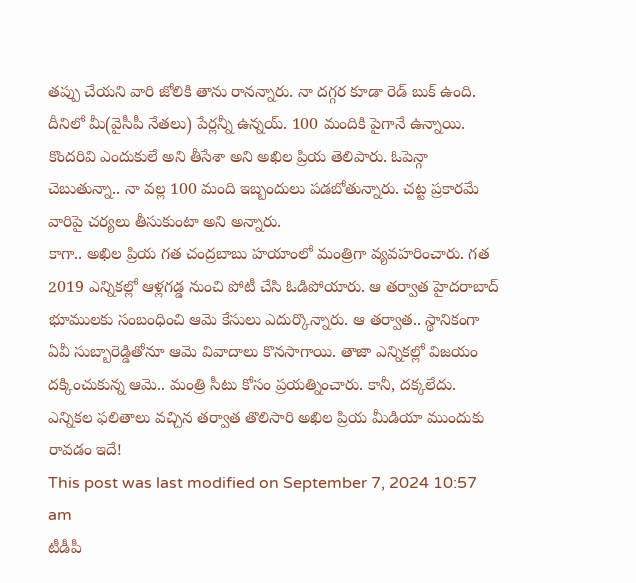తప్పు చేయని వారి జోలికి తాను రానన్నారు. నా దగ్గర కూడా రెడ్ బుక్ ఉంది. దీనిలో మీ(వైసీపీ నేతలు) పేర్లన్నీ ఉన్నయ్. 100 మందికి పైగానే ఉన్నాయి. కొందరివి ఎందుకులే అని తీసేశా అని అఖిల ప్రియ తెలిపారు. ఓపెన్గా చెబుతున్నా.. నా వల్ల 100 మంది ఇబ్బందులు పడబోతున్నారు. చట్ట ప్రకారమే వారిపై చర్యలు తీసుకుంటా అని అన్నారు.
కాగా.. అఖిల ప్రియ గత చంద్రబాబు హయాంలో మంత్రిగా వ్యవహరించారు. గత 2019 ఎన్నికల్లో ఆళ్లగడ్డ నుంచి పోటీ చేసి ఓడిపోయారు. ఆ తర్వాత హైదరాబాద్ భూములకు సంబంధించి ఆమె కేసులు ఎదుర్కొన్నారు. ఆ తర్వాత.. స్థానికంగా ఏవీ సుబ్బారెడ్డితోనూ ఆమె వివాదాలు కొనసాగాయి. తాజా ఎన్నికల్లో విజయం దక్కించుకున్న ఆమె.. మంత్రి సీటు కోసం ప్రయత్నించారు. కానీ, దక్కలేదు. ఎన్నికల ఫలితాలు వచ్చిన తర్వాత తొలిసారి అఖిల ప్రియ మీడియా ముందుకు రావడం ఇదే!
This post was last modified on September 7, 2024 10:57 am
టీడీపీ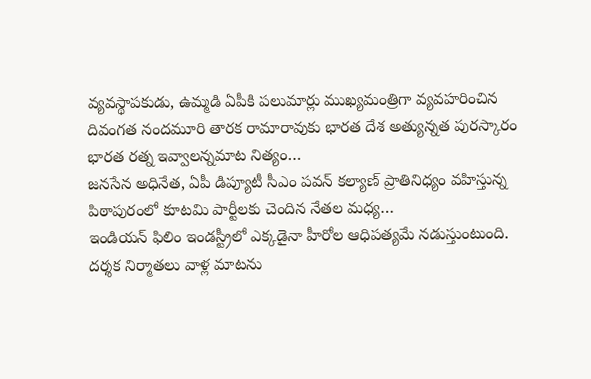వ్యవస్థాపకుడు, ఉమ్మడి ఏపీకి పలుమార్లు ముఖ్యమంత్రిగా వ్యవహరించిన దివంగత నందమూరి తారక రామారావుకు భారత దేశ అత్యున్నత పురస్కారం భారత రత్న ఇవ్వాలన్నమాట నిత్యం…
జనసేన అధినేత, ఏపీ డిప్యూటీ సీఎం పవన్ కల్యాణ్ ప్రాతినిధ్యం వహిస్తున్న పిఠాపురంలో కూటమి పార్టీలకు చెందిన నేతల మధ్య…
ఇండియన్ ఫిలిం ఇండస్ట్రీలో ఎక్కడైనా హీరోల ఆధిపత్యమే నడుస్తుంటుంది. దర్శక నిర్మాతలు వాళ్ల మాటను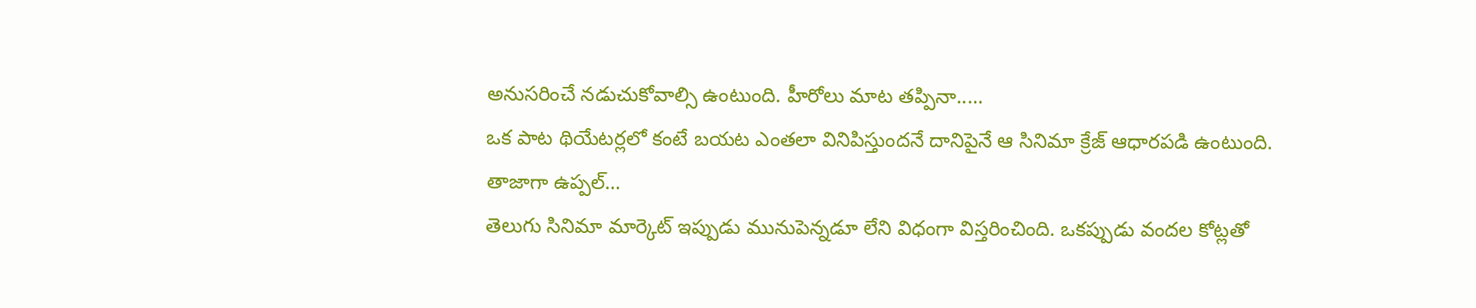అనుసరించే నడుచుకోవాల్సి ఉంటుంది. హీరోలు మాట తప్పినా..…
ఒక పాట థియేటర్లలో కంటే బయట ఎంతలా వినిపిస్తుందనే దానిపైనే ఆ సినిమా క్రేజ్ ఆధారపడి ఉంటుంది. తాజాగా ఉప్పల్…
తెలుగు సినిమా మార్కెట్ ఇప్పుడు మునుపెన్నడూ లేని విధంగా విస్తరించింది. ఒకప్పుడు వందల కోట్లతో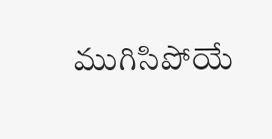ముగిసిపోయే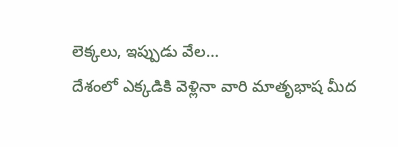లెక్కలు, ఇప్పుడు వేల…
దేశంలో ఎక్కడికి వెళ్లినా వారి మాతృభాష మీద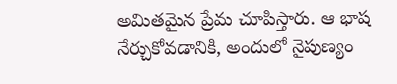అమితమైన ప్రేమ చూపిస్తారు. ఆ భాష నేర్చుకోవడానికి, అందులో నైపుణ్యం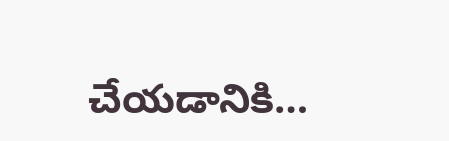చేయడానికి…